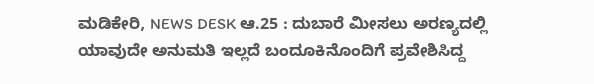ಮಡಿಕೇರಿ, NEWS DESK ಆ.25 : ದುಬಾರೆ ಮೀಸಲು ಅರಣ್ಯದಲ್ಲಿ ಯಾವುದೇ ಅನುಮತಿ ಇಲ್ಲದೆ ಬಂದೂಕಿನೊಂದಿಗೆ ಪ್ರವೇಶಿಸಿದ್ದ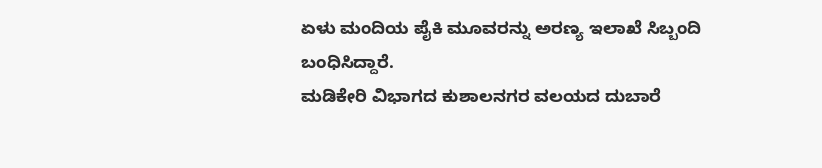ಏಳು ಮಂದಿಯ ಪೈಕಿ ಮೂವರನ್ನು ಅರಣ್ಯ ಇಲಾಖೆ ಸಿಬ್ಬಂದಿ ಬಂಧಿಸಿದ್ದಾರೆ.
ಮಡಿಕೇರಿ ವಿಭಾಗದ ಕುಶಾಲನಗರ ವಲಯದ ದುಬಾರೆ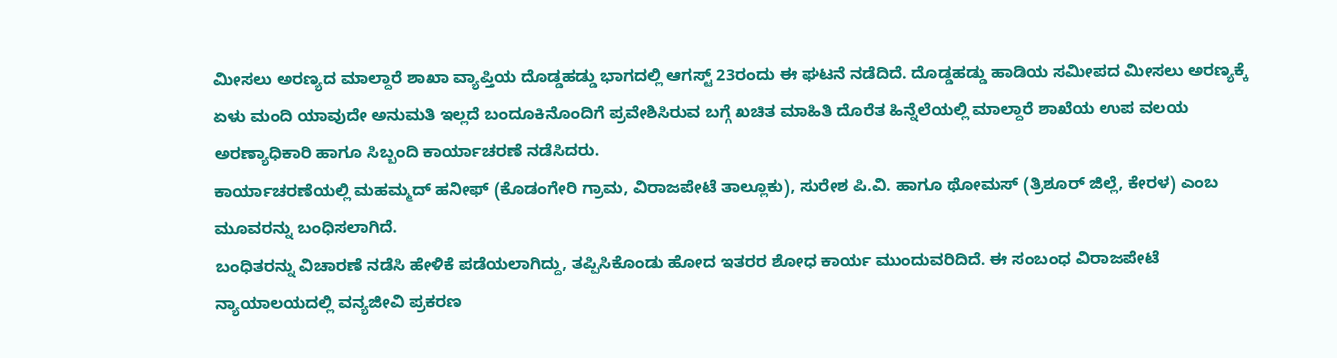ಮೀಸಲು ಅರಣ್ಯದ ಮಾಲ್ದಾರೆ ಶಾಖಾ ವ್ಯಾಪ್ತಿಯ ದೊಡ್ಡಹಡ್ಡು ಭಾಗದಲ್ಲಿ ಆಗಸ್ಟ್ 23ರಂದು ಈ ಘಟನೆ ನಡೆದಿದೆ. ದೊಡ್ಡಹಡ್ಡು ಹಾಡಿಯ ಸಮೀಪದ ಮೀಸಲು ಅರಣ್ಯಕ್ಕೆ ಏಳು ಮಂದಿ ಯಾವುದೇ ಅನುಮತಿ ಇಲ್ಲದೆ ಬಂದೂಕಿನೊಂದಿಗೆ ಪ್ರವೇಶಿಸಿರುವ ಬಗ್ಗೆ ಖಚಿತ ಮಾಹಿತಿ ದೊರೆತ ಹಿನ್ನೆಲೆಯಲ್ಲಿ ಮಾಲ್ದಾರೆ ಶಾಖೆಯ ಉಪ ವಲಯ ಅರಣ್ಯಾಧಿಕಾರಿ ಹಾಗೂ ಸಿಬ್ಬಂದಿ ಕಾರ್ಯಾಚರಣೆ ನಡೆಸಿದರು.
ಕಾರ್ಯಾಚರಣೆಯಲ್ಲಿ ಮಹಮ್ಮದ್ ಹನೀಫ್ (ಕೊಡಂಗೇರಿ ಗ್ರಾಮ, ವಿರಾಜಪೇಟೆ ತಾಲ್ಲೂಕು), ಸುರೇಶ ಪಿ.ವಿ. ಹಾಗೂ ಥೋಮಸ್ (ತ್ರಿಶೂರ್ ಜಿಲ್ಲೆ, ಕೇರಳ) ಎಂಬ ಮೂವರನ್ನು ಬಂಧಿಸಲಾಗಿದೆ.
ಬಂಧಿತರನ್ನು ವಿಚಾರಣೆ ನಡೆಸಿ ಹೇಳಿಕೆ ಪಡೆಯಲಾಗಿದ್ದು, ತಪ್ಪಿಸಿಕೊಂಡು ಹೋದ ಇತರರ ಶೋಧ ಕಾರ್ಯ ಮುಂದುವರಿದಿದೆ. ಈ ಸಂಬಂಧ ವಿರಾಜಪೇಟೆ ನ್ಯಾಯಾಲಯದಲ್ಲಿ ವನ್ಯಜೀವಿ ಪ್ರಕರಣ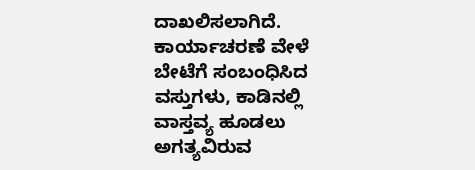ದಾಖಲಿಸಲಾಗಿದೆ.
ಕಾರ್ಯಾಚರಣೆ ವೇಳೆ ಬೇಟೆಗೆ ಸಂಬಂಧಿಸಿದ ವಸ್ತುಗಳು, ಕಾಡಿನಲ್ಲಿ ವಾಸ್ತವ್ಯ ಹೂಡಲು ಅಗತ್ಯವಿರುವ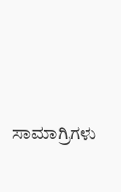ಸಾಮಾಗ್ರಿಗಳು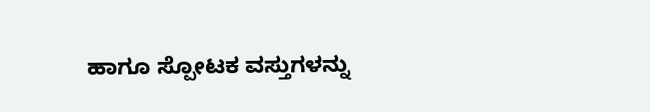ಹಾಗೂ ಸ್ಪೋಟಕ ವಸ್ತುಗಳನ್ನು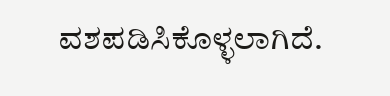ವಶಪಡಿಸಿಕೊಳ್ಳಲಾಗಿದೆ.